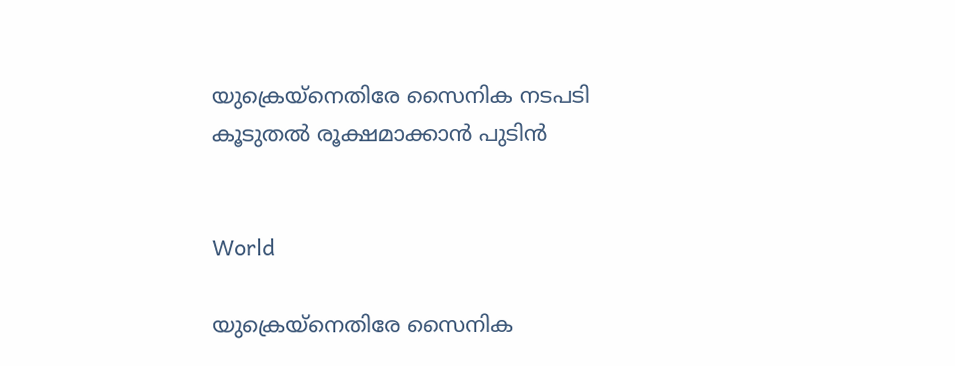യുക്രെയ്നെതിരേ സൈനിക നടപടി കൂടുതൽ രൂക്ഷമാക്കാൻ പുടിൻ


World

യുക്രെയ്നെതിരേ സൈനിക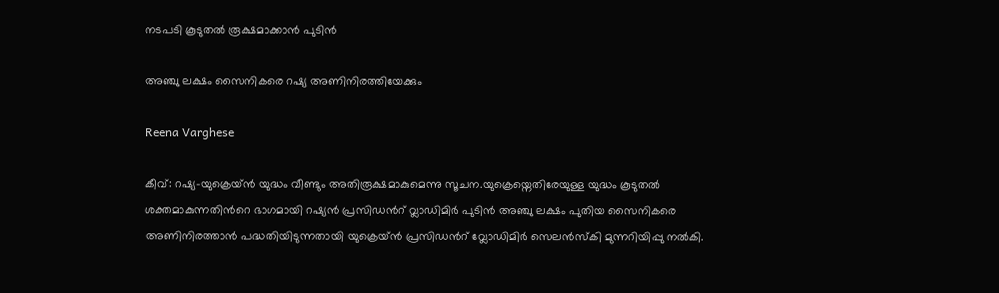നടപടി കൂടുതൽ രൂക്ഷമാക്കാൻ പുടിൻ

അഞ്ചു ലക്ഷം സൈനികരെ റഷ്യ അണിനിരത്തിയേക്കും

Reena Varghese

കീവ്: റഷ്യ-യുക്രെയ്ൻ യുദ്ധം വീണ്ടും അതിരൂക്ഷമാകുമെന്നു സൂചന.യുക്രെയ്നെതിരേയുള്ള യുദ്ധം കൂടുതൽ ശക്തമാകുന്നതിന്‍റെ ഭാഗമായി റഷ്യൻ പ്രസിഡന്‍റ് വ്ലാഡിമിർ പുടിൻ അഞ്ചു ലക്ഷം പുതിയ സൈനികരെ അണിനിരത്താൻ പദ്ധതിയിടുന്നതായി യുക്രെയ്ൻ പ്രസിഡന്‍റ് വ്ലോഡിമിർ സെലൻസ്കി മുന്നറിയിപ്പു നൽകി.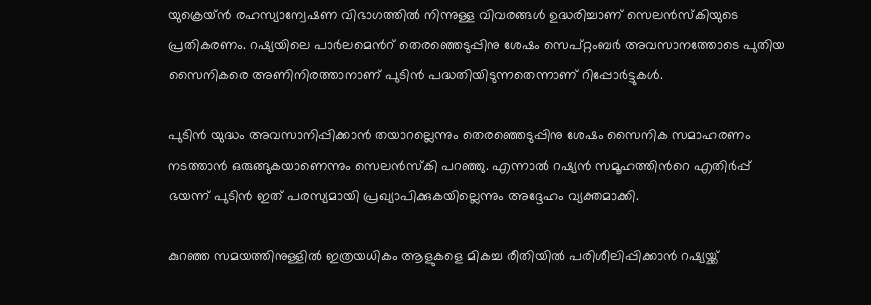യുക്രെയ്ൻ രഹസ്യാന്വേഷണ വിഭാഗത്തിൽ നിന്നുള്ള വിവരങ്ങൾ ഉദ്ധരിച്ചാണ് സെലൻസ്കിയുടെ പ്രതികരണം. റഷ്യയിലെ പാർലമെന്‍റ് തെരഞ്ഞെടുപ്പിനു ശേഷം സെപ്റ്റംബർ അവസാനത്തോടെ പുതിയ സൈനികരെ അണിനിരത്താനാണ് പുടിൻ പദ്ധതിയിടുന്നതെന്നാണ് റിപ്പോർട്ടുകൾ.

പുടിൻ യുദ്ധം അവസാനിപ്പിക്കാൻ ത‍യാറല്ലെന്നും തെരഞ്ഞെടുപ്പിനു ശേഷം സൈനിക സമാഹരണം നടത്താൻ ഒരുങ്ങുകയാണെന്നും സെലൻസ്കി പറഞ്ഞു. എന്നാൽ റഷ്യൻ സമൂഹത്തിന്‍റെ എതിർപ്പ് ഭയന്ന് പുടിൻ ഇത് പരസ്യമായി പ്രഖ്യാപിക്കുകയില്ലെന്നും അദ്ദേഹം വ്യക്തമാക്കി.

കുറഞ്ഞ സമയത്തിനുള്ളില്‍ ഇത്രയധികം ആളുകളെ മികച്ച രീതിയില്‍ പരിശീലിപ്പിക്കാന്‍ റഷ്യയ്ക്ക്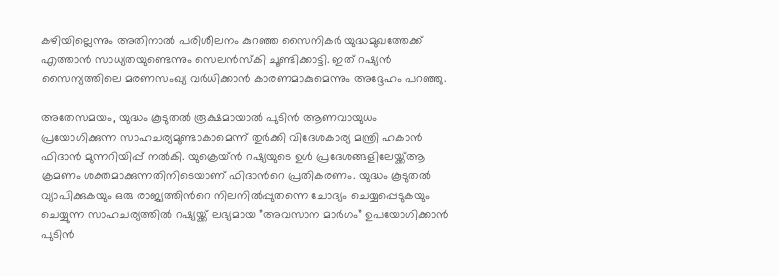കഴിയില്ലെന്നും അതിനാല്‍ പരിശീലനം കുറഞ്ഞ സൈനികര്‍ യുദ്ധമുഖത്തേക്ക് എത്താന്‍ സാധ്യതയുണ്ടെന്നും സെലന്‍സ്‌കി ചൂണ്ടിക്കാട്ടി. ഇത് റഷ്യന്‍ സൈന്യത്തിലെ മരണസംഖ്യ വര്‍ധിക്കാന്‍ കാരണമാകുമെന്നും അദ്ദേഹം പറഞ്ഞു.

അതേസമയം, യുദ്ധം കൂടുതല്‍ രൂക്ഷമായാല്‍ പുടിന്‍ ആണവായുധം പ്രയോഗിക്കുന്ന സാഹചര്യമുണ്ടാകാമെന്ന് തുര്‍ക്കി വിദേശകാര്യ മന്ത്രി ഹകാന്‍ ഫിദാന്‍ മുന്നറിയിപ്പ് നല്‍കി. യുക്രെയ്ന്‍ റഷ്യയുടെ ഉൾ പ്രദേശങ്ങളിലേയ്ക്ക്ആ ക്രമണം ശക്തമാക്കുന്നതിനിടെയാണ് ഫിദാന്‍റെ പ്രതികരണം. യുദ്ധം കൂടുതല്‍ വ്യാപിക്കുകയും ഒരു രാജ്യത്തിന്‍റെ നിലനില്‍പ്പുതന്നെ ചോദ്യം ചെയ്യപ്പെടുകയും ചെയ്യുന്ന സാഹചര്യത്തില്‍ റഷ്യയ്ക്ക് ലഭ്യമായ ”അവസാന മാര്‍ഗം” ഉപയോഗിക്കാന്‍ പുടിന്‍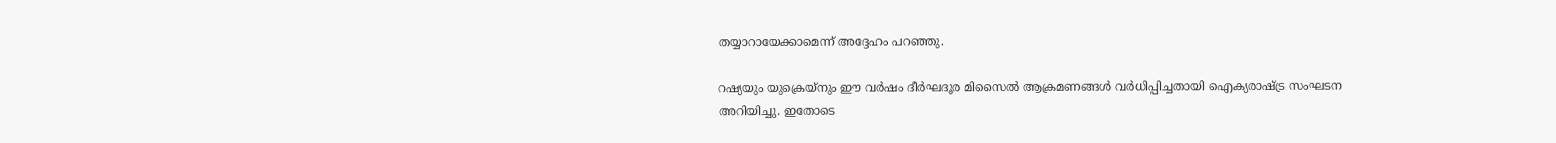തയ്യാറായേക്കാമെന്ന് അദ്ദേഹം പറഞ്ഞു.

റഷ്യയും യുക്രെയ്‌നും ഈ വര്‍ഷം ദീര്‍ഘദൂര മിസൈല്‍ ആക്രമണങ്ങള്‍ വര്‍ധിപ്പിച്ചതായി ഐക്യരാഷ്ട്ര സംഘടന അറിയിച്ചു. ഇതോടെ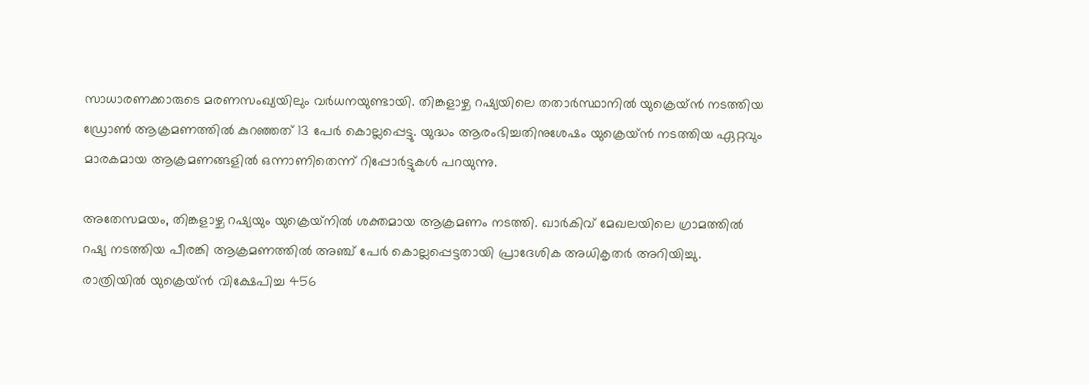സാധാരണക്കാരുടെ മരണസംഖ്യയിലും വര്‍ധനയുണ്ടായി. തിങ്കളാഴ്ച റഷ്യയിലെ തതാര്‍സ്ഥാനില്‍ യുക്രെയ്ന്‍ നടത്തിയ ഡ്രോണ്‍ ആക്രമണത്തില്‍ കുറഞ്ഞത് 13 പേര്‍ കൊല്ലപ്പെട്ടു. യുദ്ധം ആരംഭിച്ചതിനുശേഷം യുക്രെയ്ന്‍ നടത്തിയ ഏറ്റവും മാരകമായ ആക്രമണങ്ങളില്‍ ഒന്നാണിതെന്ന് റിപ്പോര്‍ട്ടുകള്‍ പറയുന്നു.

അതേസമയം, തിങ്കളാഴ്ച റഷ്യയും യുക്രെയ്‌നില്‍ ശക്തമായ ആക്രമണം നടത്തി. ഖാര്‍കിവ് മേഖലയിലെ ഗ്രാമത്തില്‍ റഷ്യ നടത്തിയ പീരങ്കി ആക്രമണത്തില്‍ അഞ്ച് പേര്‍ കൊല്ലപ്പെട്ടതായി പ്രാദേശിക അധികൃതര്‍ അറിയിച്ചു. രാത്രിയില്‍ യുക്രെയ്ന്‍ വിക്ഷേപിച്ച 456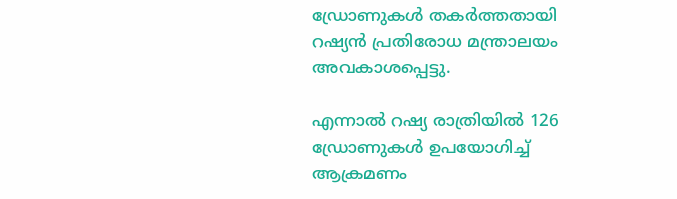ഡ്രോണുകള്‍ തകര്‍ത്തതായി റഷ്യന്‍ പ്രതിരോധ മന്ത്രാലയം അവകാശപ്പെട്ടു.

എന്നാല്‍ റഷ്യ രാത്രിയില്‍ 126 ഡ്രോണുകള്‍ ഉപയോഗിച്ച് ആക്രമണം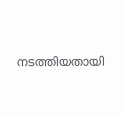നടത്തിയതായി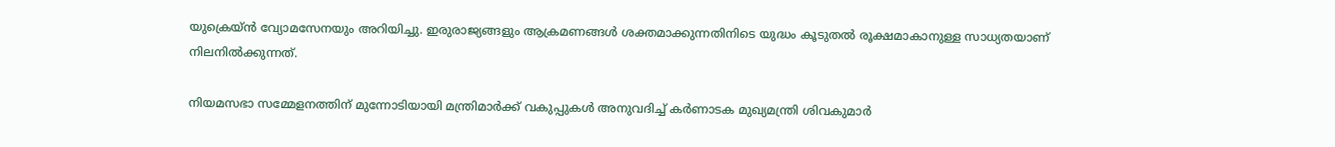യുക്രെയ്ന്‍ വ്യോമസേനയും അറിയിച്ചു. ഇരുരാജ്യങ്ങളും ആക്രമണങ്ങള്‍ ശക്തമാക്കുന്നതിനിടെ യുദ്ധം കൂടുതല്‍ രൂക്ഷമാകാനുള്ള സാധ്യതയാണ് നിലനില്‍ക്കുന്നത്.

നിയമസഭാ സമ്മേളനത്തിന് മുന്നോടിയായി മന്ത്രിമാർക്ക് വകുപ്പുകൾ അനുവദിച്ച് കർണാടക മുഖ്യമന്ത്രി ശിവകുമാർ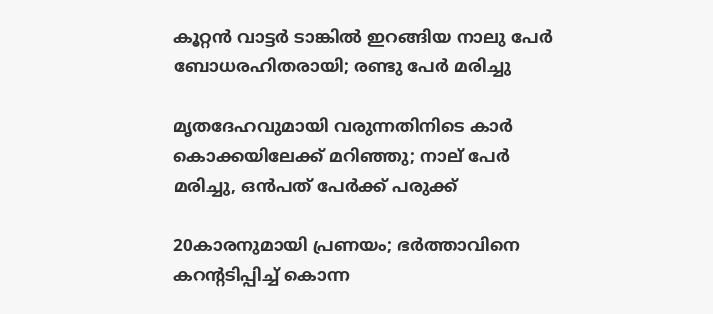കൂറ്റൻ വാട്ടർ ടാങ്കിൽ ഇറങ്ങിയ നാലു പേർ ബോധരഹിതരായി; രണ്ടു പേർ മരിച്ചു

മൃതദേഹവുമായി വരുന്നതിനിടെ കാർ കൊക്കയിലേക്ക് മറിഞ്ഞു; നാല് പേർ മരിച്ചു, ഒൻപത് പേർക്ക് പരുക്ക്

20കാരനുമായി പ്രണയം; ഭർത്താവിനെ കറന്‍റടിപ്പിച്ച് കൊന്ന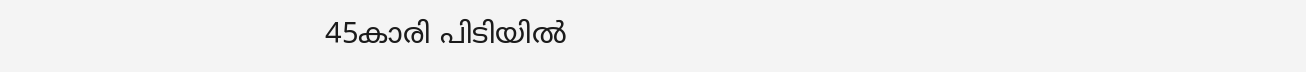45കാരി പിടിയിൽ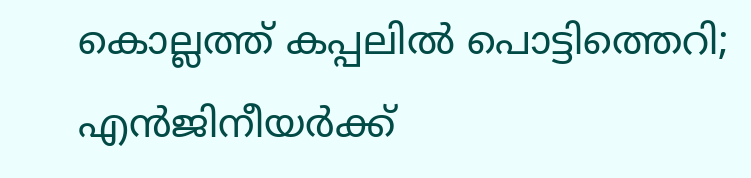കൊല്ലത്ത് കപ്പലിൽ പൊട്ടിത്തെറി; എൻജിനീയർക്ക്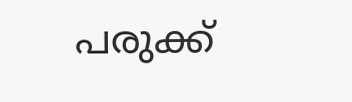പരുക്ക്